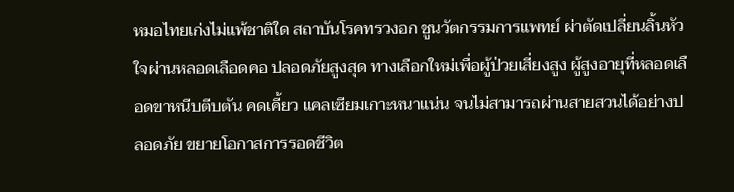หมอไทยเก่งไม่แพ้ชาติใด สถาบันโรคทรวงอก ชูนวัตกรรมการแพทย์ ผ่าตัดเปลี่ยนลิ้นหัวใจผ่านหลอดเลือดคอ ปลอดภัยสูงสุด ทางเลือกใหม่เพื่อผู้ป่วยเสี่ยงสูง ผู้สูงอายุที่หลอดเลือดขาหนีบตีบตัน คดเคี้ยว แคลเซียมเกาะหนาแน่น จนไม่สามารถผ่านสายสวนได้อย่างปลอดภัย ขยายโอกาสการรอดชีวิต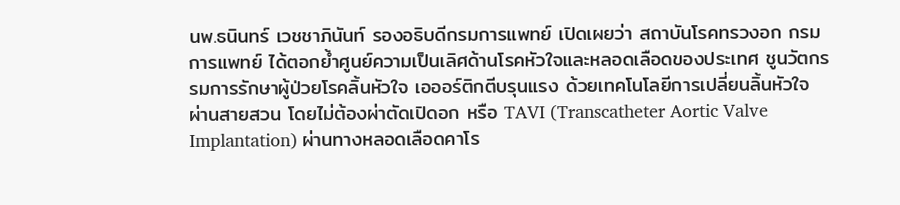นพ.ธนินทร์ เวชชาภินันท์ รองอธิบดีกรมการแพทย์ เปิดเผยว่า สถาบันโรคทรวงอก กรมการแพทย์ ได้ตอกย้ำศูนย์ความเป็นเลิศด้านโรคหัวใจและหลอดเลือดของประเทศ ชูนวัตกรรมการรักษาผู้ป่วยโรคลิ้นหัวใจ เอออร์ติกตีบรุนแรง ด้วยเทคโนโลยีการเปลี่ยนลิ้นหัวใจ ผ่านสายสวน โดยไม่ต้องผ่าตัดเปิดอก หรือ TAVI (Transcatheter Aortic Valve Implantation) ผ่านทางหลอดเลือดคาโร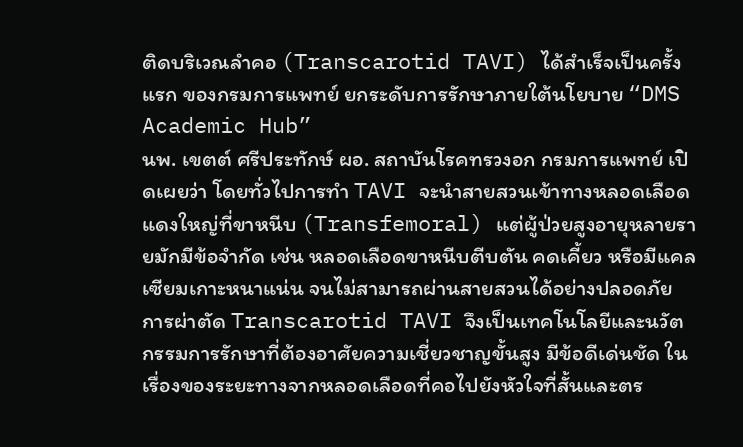ติดบริเวณลำคอ (Transcarotid TAVI) ได้สำเร็จเป็นครั้งแรก ของกรมการแพทย์ ยกระดับการรักษาภายใต้นโยบาย “DMS Academic Hub”
นพ. เขตต์ ศรีประทักษ์ ผอ. สถาบันโรคทรวงอก กรมการแพทย์ เปิดเผยว่า โดยทั่วไปการทำ TAVI จะนำสายสวนเข้าทางหลอดเลือดแดงใหญ่ที่ขาหนีบ (Transfemoral) แต่ผู้ป่วยสูงอายุหลายรายมักมีข้อจำกัด เช่น หลอดเลือดขาหนีบตีบตัน คดเคี้ยว หรือมีแคลเซียมเกาะหนาแน่น จนไม่สามารถผ่านสายสวนได้อย่างปลอดภัย การผ่าตัด Transcarotid TAVI จึงเป็นเทคโนโลยีและนวัตกรรมการรักษาที่ต้องอาศัยความเชี่ยวชาญขั้นสูง มีข้อดีเด่นชัด ในเรื่องของระยะทางจากหลอดเลือดที่คอไปยังหัวใจที่สั้นและตร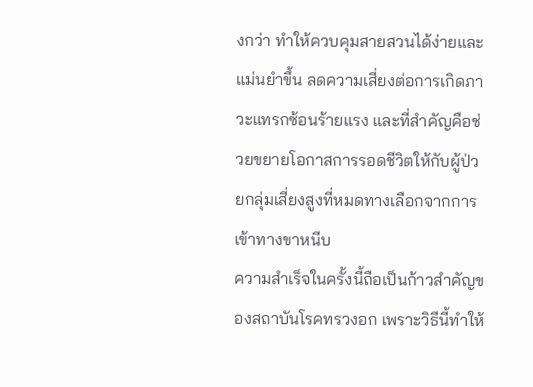งกว่า ทำให้ควบคุมสายสวนได้ง่ายและแม่นยำขึ้น ลดความเสี่ยงต่อการเกิดภาวะแทรกซ้อนร้ายแรง และที่สำคัญคือช่วยขยายโอกาสการรอดชีวิตให้กับผู้ป่วยกลุ่มเสี่ยงสูงที่หมดทางเลือกจากการเข้าทางขาหนีบ
ความสำเร็จในครั้งนี้ถือเป็นก้าวสำคัญของสถาบันโรคทรวงอก เพราะวิธีนี้ทำให้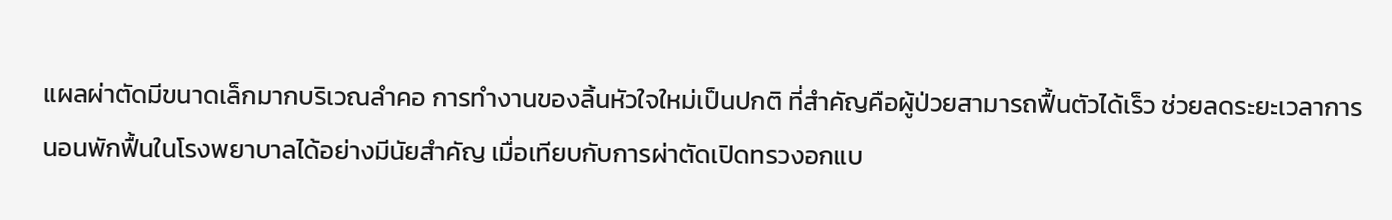แผลผ่าตัดมีขนาดเล็กมากบริเวณลำคอ การทำงานของลิ้นหัวใจใหม่เป็นปกติ ที่สำคัญคือผู้ป่วยสามารถฟื้นตัวได้เร็ว ช่วยลดระยะเวลาการนอนพักฟื้นในโรงพยาบาลได้อย่างมีนัยสำคัญ เมื่อเทียบกับการผ่าตัดเปิดทรวงอกแบ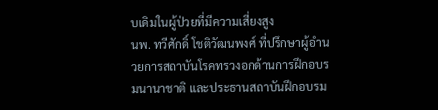บเดิมในผู้ป่วยที่มีความเสี่ยงสูง
นพ. ทวีศักดิ์ โชติวัฒนพงศ์ ที่ปรึกษาผู้อำนวยการสถาบันโรคทรวงอกด้านการฝึกอบรมนานาชาติ และประธานสถาบันฝึกอบรม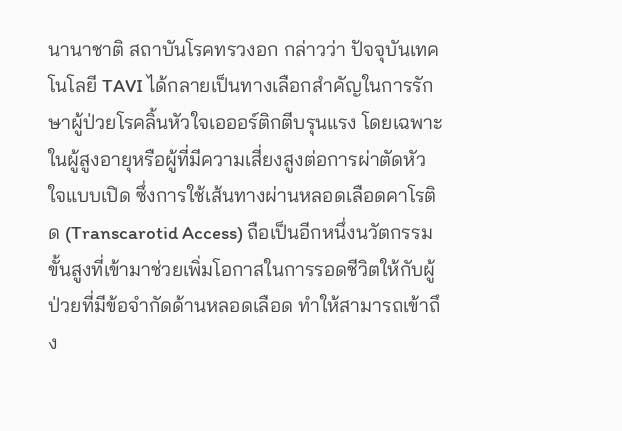นานาชาติ สถาบันโรคทรวงอก กล่าวว่า ปัจจุบันเทคโนโลยี TAVI ได้กลายเป็นทางเลือกสำคัญในการรักษาผู้ป่วยโรคลิ้นหัวใจเอออร์ติกตีบรุนแรง โดยเฉพาะในผู้สูงอายุหรือผู้ที่มีความเสี่ยงสูงต่อการผ่าตัดหัวใจแบบเปิด ซึ่งการใช้เส้นทางผ่านหลอดเลือดคาโรติด (Transcarotid Access) ถือเป็นอีกหนึ่งนวัตกรรมขั้นสูงที่เข้ามาช่วยเพิ่มโอกาสในการรอดชีวิตให้กับผู้ป่วยที่มีข้อจำกัดด้านหลอดเลือด ทำให้สามารถเข้าถึง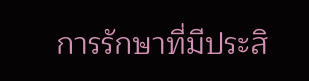การรักษาที่มีประสิ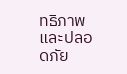ทธิภาพและปลอดภัย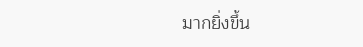มากยิ่งขึ้น